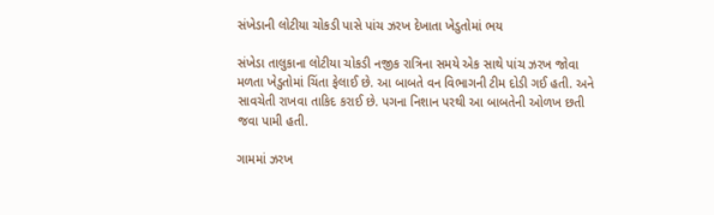સંખેડાની લોટીયા ચોકડી પાસે પાંચ ઝરખ દેખાતા ખેડુતોમાં ભય

સંખેડા તાલુકાના લોટીયા ચોકડી નજીક રાત્રિના સમયે એક સાથે પાંચ ઝરખ જોવા મળતા ખેડુતોમાં ચિંતા ફેલાઈ છે. આ બાબતે વન વિભાગની ટીમ દોડી ગઈ હતી. અને સાવચેતી રાખવા તાકિદ કરાઈ છે. પગના નિશાન પરથી આ બાબતેની ઓળખ છતી જવા પામી હતી.

ગામમાં ઝરખ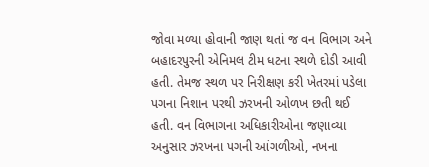જોવા મળ્યા હોવાની જાણ થતાં જ વન વિભાગ અને બહાદરપુરની એનિમલ ટીમ ધટના સ્થળે દોડી આવી હતી. તેમજ સ્થળ પર નિરીક્ષણ કરી ખેતરમાં પડેલા પગના નિશાન પરથી ઝરખની ઓળખ છતી થઈ હતી. વન વિભાગના અધિકારીઓના જણાવ્યા અનુસાર ઝરખના પગની આંગળીઓ, નખના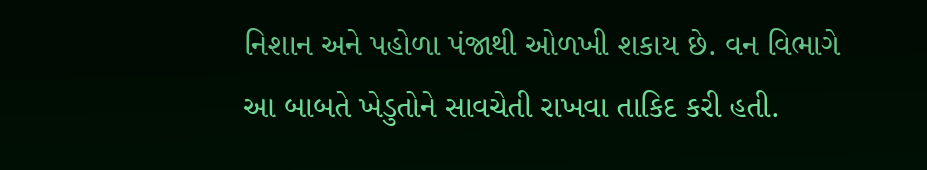નિશાન અને પહોળા પંજાથી ઓળખી શકાય છે. વન વિભાગે આ બાબતે ખેડુતોને સાવચેતી રાખવા તાકિદ કરી હતી.